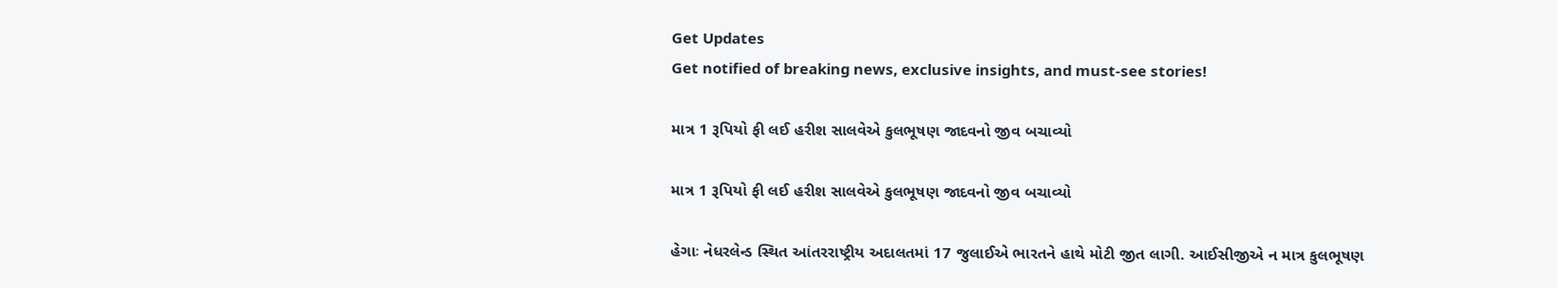Get Updates
Get notified of breaking news, exclusive insights, and must-see stories!

માત્ર 1 રૂપિયો ફી લઈ હરીશ સાલવેએ કુલભૂષણ જાદવનો જીવ બચાવ્યો

માત્ર 1 રૂપિયો ફી લઈ હરીશ સાલવેએ કુલભૂષણ જાદવનો જીવ બચાવ્યો

હેગાઃ નેધરલેન્ડ સ્થિત આંતરરાષ્ટ્રીય અદાલતમાં 17 જુલાઈએ ભારતને હાથે મોટી જીત લાગી. આઈસીજીએ ન માત્ર કુલભૂષણ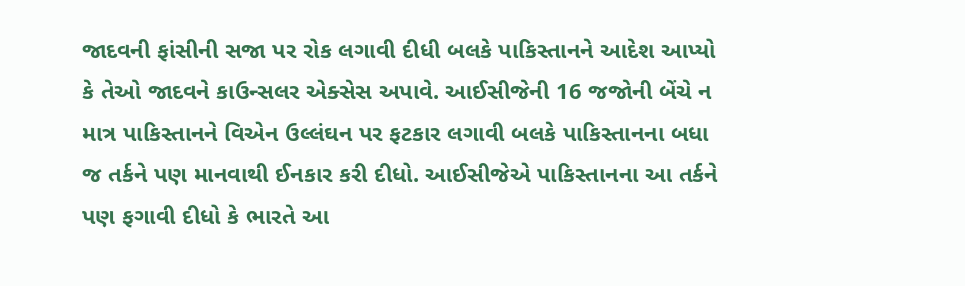જાદવની ફાંસીની સજા પર રોક લગાવી દીધી બલકે પાકિસ્તાનને આદેશ આપ્યો કે તેઓ જાદવને કાઉન્સલર એક્સેસ અપાવે. આઈસીજેની 16 જજોની બેંચે ન માત્ર પાકિસ્તાનને વિએન ઉલ્લંઘન પર ફટકાર લગાવી બલકે પાકિસ્તાનના બધા જ તર્કને પણ માનવાથી ઈનકાર કરી દીધો. આઈસીજેએ પાકિસ્તાનના આ તર્કને પણ ફગાવી દીધો કે ભારતે આ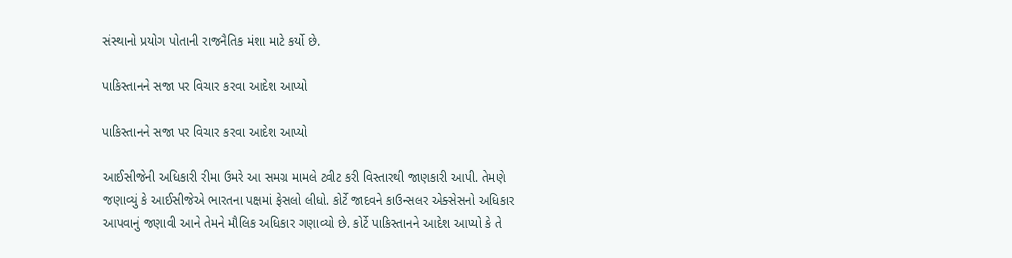સંસ્થાનો પ્રયોગ પોતાની રાજનૈતિક મંશા માટે કર્યો છે.

પાકિસ્તાનને સજા પર વિચાર કરવા આદેશ આપ્યો

પાકિસ્તાનને સજા પર વિચાર કરવા આદેશ આપ્યો

આઈસીજેની અધિકારી રીમા ઉમરે આ સમગ્ર મામલે ટ્વીટ કરી વિસ્તારથી જાણકારી આપી. તેમણે જણાવ્યું કે આઈસીજેએ ભારતના પક્ષમાં ફેસલો લીધો. કોર્ટે જાદવને કાઉન્સલર એક્સેસનો અધિકાર આપવાનું જણાવી આને તેમને મૌલિક અધિકાર ગણાવ્યો છે. કોર્ટે પાકિસ્તાનને આદેશ આપ્યો કે તે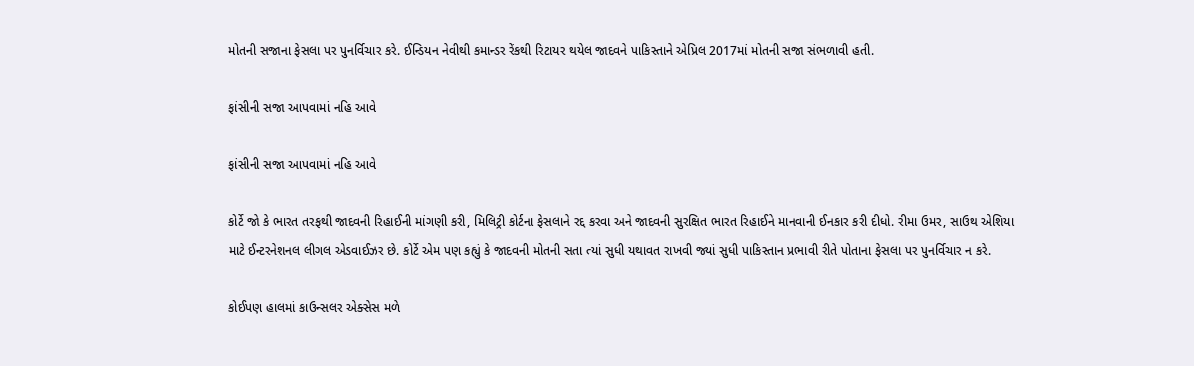મોતની સજાના ફેસલા પર પુનર્વિચાર કરે. ઈન્ડિયન નેવીથી કમાન્ડર રેંકથી રિટાયર થયેલ જાદવને પાકિસ્તાને એપ્રિલ 2017માં મોતની સજા સંભળાવી હતી.

ફાંસીની સજા આપવામાં નહિ આવે

ફાંસીની સજા આપવામાં નહિ આવે

કોર્ટે જો કે ભારત તરફથી જાદવની રિહાઈની માંગણી કરી, મિલિટ્રી કોર્ટના ફેસલાને રદ્દ કરવા અને જાદવની સુરક્ષિત ભારત રિહાઈને માનવાની ઈનકાર કરી દીધો. રીમા ઉમર, સાઉથ એશિયા માટે ઈન્ટરનેશનલ લીગલ એડવાઈઝર છે. કોર્ટે એમ પણ કહ્યું કે જાદવની મોતની સતા ત્યાં સુધી યથાવત રાખવી જ્યાં સુધી પાકિસ્તાન પ્રભાવી રીતે પોતાના ફેસલા પર પુનર્વિચાર ન કરે.

કોઈપણ હાલમાં કાઉન્સલર એક્સેસ મળે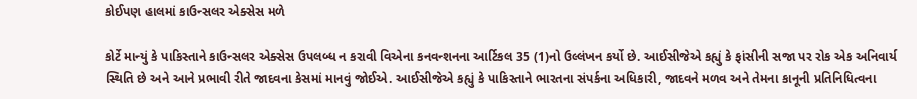કોઈપણ હાલમાં કાઉન્સલર એક્સેસ મળે

કોર્ટે માન્યું કે પાકિસ્તાને કાઉન્સલર એક્સેસ ઉપલબ્ધ ન કરાવી વિએના કનવન્શનના આર્ટિકલ 35 (1)નો ઉલ્લંખન કર્યો છે. આઈસીજેએ કહ્યું કે ફાંસીની સજા પર રોક એક અનિવાર્ય સ્થિતિ છે અને આને પ્રભાવી રીતે જાદવના કેસમાં માનવું જોઈએ. આઈસીજેએ કહ્યું કે પાકિસ્તાને ભારતના સંપર્કના અધિકારી, જાદવને મળવ અને તેમના કાનૂની પ્રતિનિધિત્વના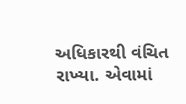અધિકારથી વંચિત રાખ્યા. એવામાં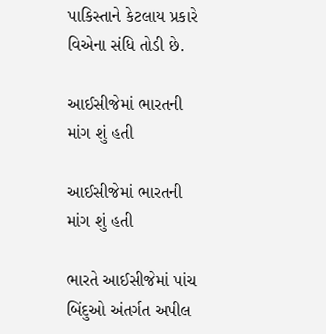પાકિસ્તાને કેટલાય પ્રકારે વિએના સંધિ તોડી છે.

આઈસીજેમાં ભારતની માંગ શું હતી

આઈસીજેમાં ભારતની માંગ શું હતી

ભારતે આઈસીજેમાં પાંચ બિંદુઓ અંતર્ગત અપીલ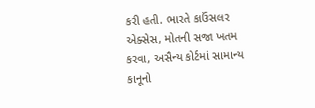કરી હતી. ભારતે કાઉંસલર એક્સેસ, મોતની સજા ખતમ કરવા, અસૈન્ય કોર્ટમાં સામાન્ય કાનૂનો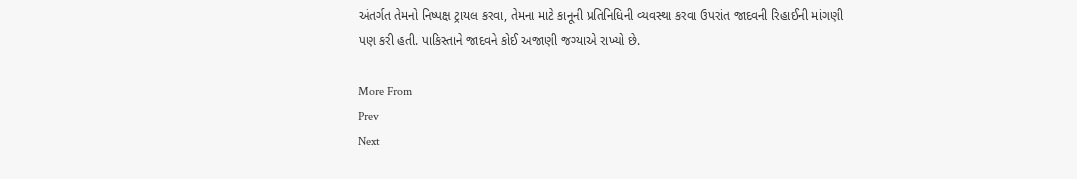અંતર્ગત તેમનો નિષ્પક્ષ ટ્રાયલ કરવા, તેમના માટે કાનૂની પ્રતિનિધિની વ્યવસ્થા કરવા ઉપરાંત જાદવની રિહાઈની માંગણી પણ કરી હતી. પાકિસ્તાને જાદવને કોઈ અજાણી જગ્યાએ રાખ્યો છે.

More From
Prev
Next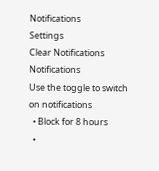Notifications
Settings
Clear Notifications
Notifications
Use the toggle to switch on notifications
  • Block for 8 hours
  •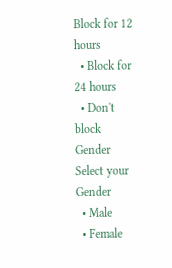Block for 12 hours
  • Block for 24 hours
  • Don't block
Gender
Select your Gender
  • Male
  • Female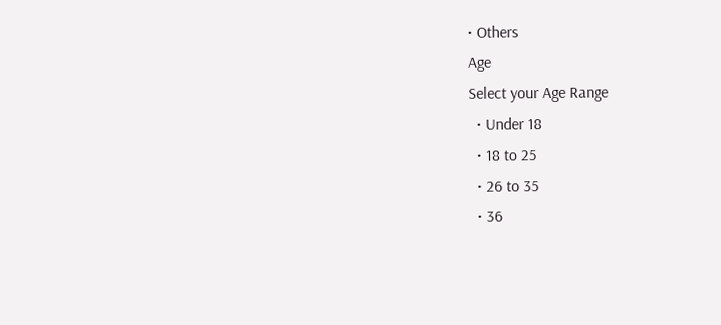• Others
Age
Select your Age Range
  • Under 18
  • 18 to 25
  • 26 to 35
  • 36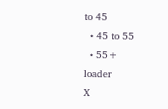to 45
  • 45 to 55
  • 55+
loader
X